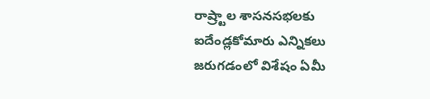రాష్ర్టాల శాసనసభలకు ఐదేండ్లకోమారు ఎన్నికలు జరుగడంలో విశేషం ఏమీ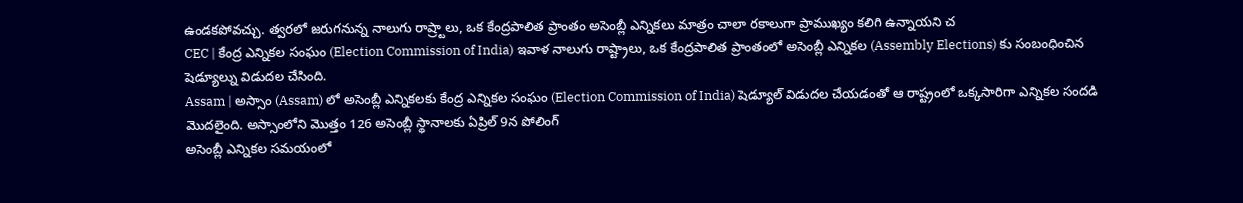ఉండకపోవచ్చు. త్వరలో జరుగనున్న నాలుగు రాష్ర్టాలు, ఒక కేంద్రపాలిత ప్రాంతం అసెంబ్లీ ఎన్నికలు మాత్రం చాలా రకాలుగా ప్రాముఖ్యం కలిగి ఉన్నాయని చ
CEC | కేంద్ర ఎన్నికల సంఘం (Election Commission of India) ఇవాళ నాలుగు రాష్ట్రాలు, ఒక కేంద్రపాలిత ప్రాంతంలో అసెంబ్లీ ఎన్నికల (Assembly Elections) కు సంబంధించిన షెడ్యూల్ను విడుదల చేసింది.
Assam | అస్సాం (Assam) లో అసెంబ్లీ ఎన్నికలకు కేంద్ర ఎన్నికల సంఘం (Election Commission of India) షెడ్యూల్ విడుదల చేయడంతో ఆ రాష్ట్రంలో ఒక్కసారిగా ఎన్నికల సందడి మొదలైంది. అస్సాంలోని మొత్తం 126 అసెంబ్లీ స్థానాలకు ఏప్రిల్ 9న పోలింగ్
అసెంబ్లీ ఎన్నికల సమయంలో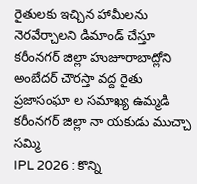రైతులకు ఇచ్చిన హామీలను నెరవేర్చాలని డిమాండ్ చేస్తూ కరీంనగర్ జిల్లా హుజూరాబాద్లోని అంబేదర్ చౌరస్తా వద్ద రైతు ప్రజాసంఘా ల సమాఖ్య ఉమ్మడి కరీంనగర్ జిల్లా నా యకుడు ముచ్చా సమ్మి
IPL 2026 : కొన్ని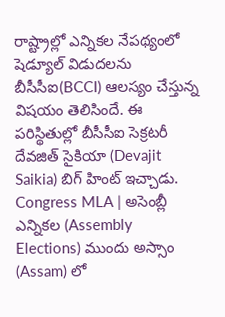రాష్ట్రాల్లో ఎన్నికల నేపథ్యంలో షెడ్యూల్ విడుదలను బీసీసీఐ(BCCI) ఆలస్యం చేస్తున్న విషయం తెలిసిందే. ఈ పరిస్థితుల్లో బీసీసీఐ సెక్రటరీ దేవజిత్ సైకియా (Devajit Saikia) బిగ్ హింట్ ఇచ్చాడు.
Congress MLA | అసెంబ్లీ ఎన్నికల (Assembly Elections) ముందు అస్సాం (Assam) లో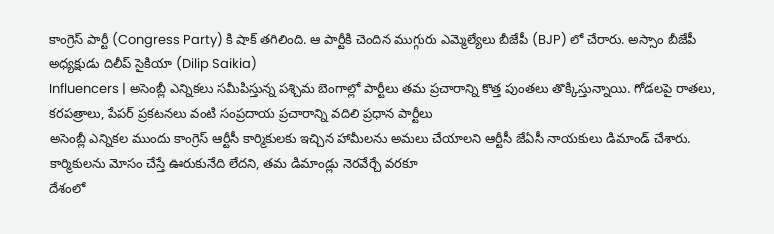కాంగ్రెస్ పార్టీ (Congress Party) కి షాక్ తగిలింది. ఆ పార్టీకి చెందిన ముగ్గురు ఎమ్మెల్యేలు బీజేపీ (BJP) లో చేరారు. అస్సాం బీజేపీ అధ్యక్షుడు దిలీప్ సైకియా (Dilip Saikia)
Influencers | అసెంబ్లీ ఎన్నికలు సమీపిస్తున్న పశ్చిమ బెంగాల్లో పార్టీలు తమ ప్రచారాన్ని కొత్త పుంతలు తొక్కిస్తున్నాయి. గోడలపై రాతలు, కరపత్రాలు, పేపర్ ప్రకటనలు వంటి సంప్రదాయ ప్రచారాన్ని వదిలి ప్రధాన పార్టీలు
అసెంబ్లీ ఎన్నికల ముందు కాంగ్రెస్ ఆర్టీసీ కార్మికులకు ఇచ్చిన హామీలను అమలు చేయాలని ఆర్టీసీ జేఏసీ నాయకులు డిమాండ్ చేశారు. కార్మికులను మోసం చేస్తే ఊరుకునేది లేదని, తమ డిమాండ్లు నెరవేర్చే వరకూ
దేశంలో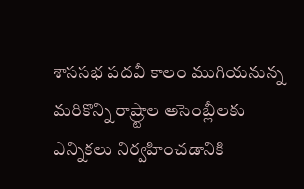శాససభ పదవీ కాలం ముగియనున్న మరికొన్ని రాష్ర్టాల అసెంబ్లీలకు ఎన్నికలు నిర్వహించడానికి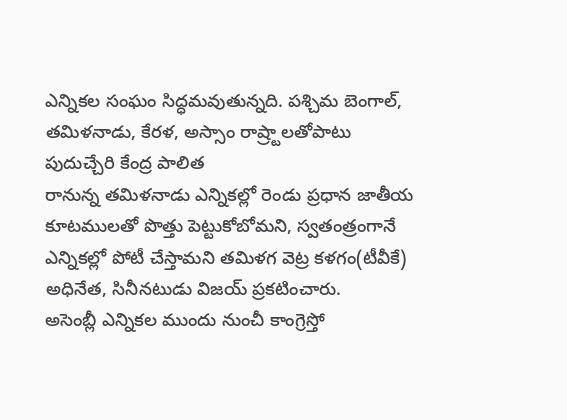ఎన్నికల సంఘం సిద్ధమవుతున్నది. పశ్చిమ బెంగాల్, తమిళనాడు, కేరళ, అస్సాం రాష్ర్టాలతోపాటు పుదుచ్చేరి కేంద్ర పాలిత
రానున్న తమిళనాడు ఎన్నికల్లో రెండు ప్రధాన జాతీయ కూటములతో పొత్తు పెట్టుకోబోమని, స్వతంత్రంగానే ఎన్నికల్లో పోటీ చేస్తామని తమిళగ వెట్ర కళగం(టీవీకే) అధినేత, సినీనటుడు విజయ్ ప్రకటించారు.
అసెంబ్లీ ఎన్నికల ముందు నుంచీ కాంగ్రెస్తో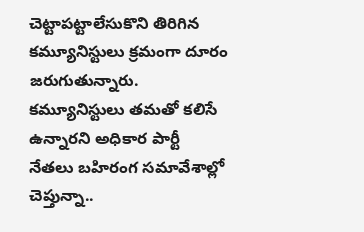చెట్టాపట్టాలేసుకొని తిరిగిన కమ్యూనిస్టులు క్రమంగా దూరం జరుగుతున్నారు. కమ్యూనిస్టులు తమతో కలిసే ఉన్నారని అధికార పార్టీ నేతలు బహిరంగ సమావేశాల్లో చెప్తున్నా..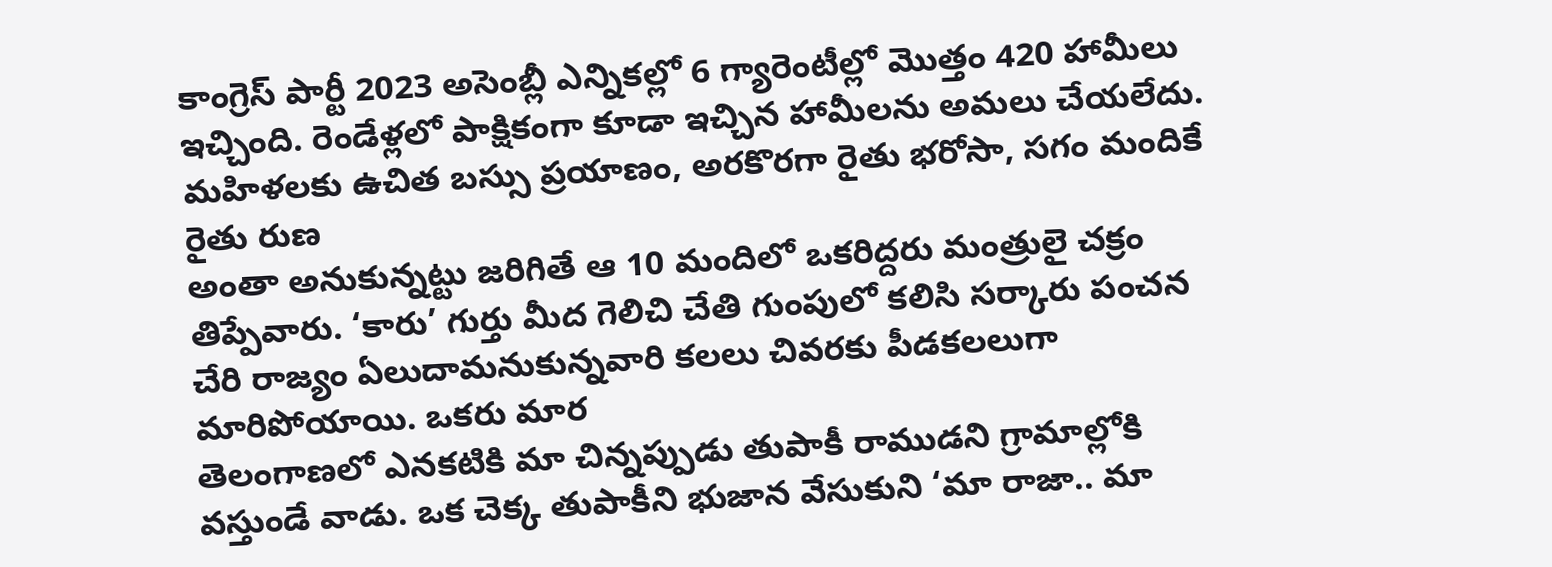కాంగ్రెస్ పార్టీ 2023 అసెంబ్లీ ఎన్నికల్లో 6 గ్యారెంటీల్లో మొత్తం 420 హామీలు ఇచ్చింది. రెండేళ్లలో పాక్షికంగా కూడా ఇచ్చిన హామీలను అమలు చేయలేదు. మహిళలకు ఉచిత బస్సు ప్రయాణం, అరకొరగా రైతు భరోసా, సగం మందికే రైతు రుణ
అంతా అనుకున్నట్టు జరిగితే ఆ 10 మందిలో ఒకరిద్దరు మంత్రులై చక్రం తిప్పేవారు. ‘కారు’ గుర్తు మీద గెలిచి చేతి గుంపులో కలిసి సర్కారు పంచన చేరి రాజ్యం ఏలుదామనుకున్నవారి కలలు చివరకు పీడకలలుగా మారిపోయాయి. ఒకరు మార
తెలంగాణలో ఎనకటికి మా చిన్నప్పుడు తుపాకీ రాముడని గ్రామాల్లోకి వస్తుండే వాడు. ఒక చెక్క తుపాకీని భుజాన వేసుకుని ‘మా రాజా.. మా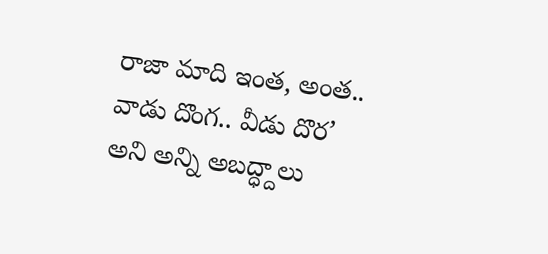రాజా మాది ఇంత, అంత.. వాడు దొంగ.. వీడు దొర’ అని అన్ని అబద్ధ్దాలు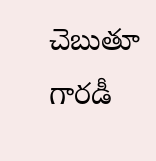చెబుతూ గారడీ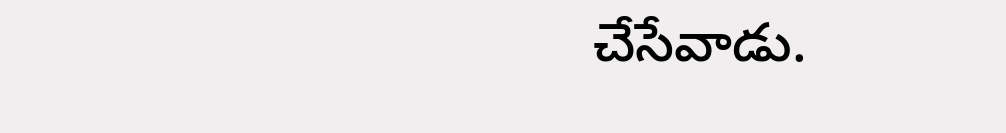చేసేవాడు.